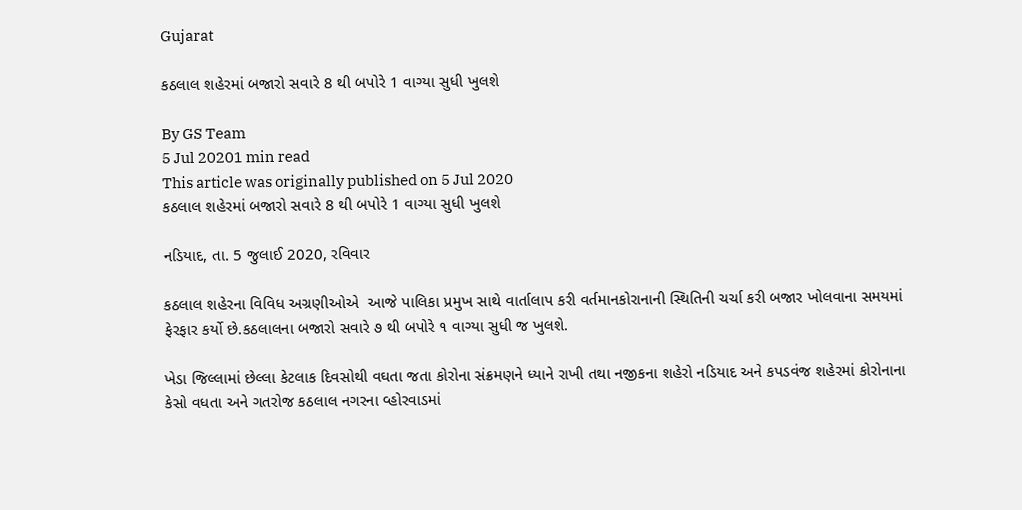Gujarat

કઠલાલ શહેરમાં બજારો સવારે 8 થી બપોરે 1 વાગ્યા સુધી ખુલશે

By GS Team
5 Jul 20201 min read
This article was originally published on 5 Jul 2020
કઠલાલ શહેરમાં બજારો સવારે 8 થી બપોરે 1 વાગ્યા સુધી ખુલશે

નડિયાદ, તા. 5 જુલાઈ 2020, રવિવાર

કઠલાલ શહેરના વિવિધ અગ્રણીઓએ  આજે પાલિકા પ્રમુખ સાથે વાર્તાલાપ કરી વર્તમાનકોરાનાની સ્થિતિની ચર્ચા કરી બજાર ખોલવાના સમયમાં ફેરફાર કર્યો છે.કઠલાલના બજારો સવારે ૭ થી બપોરે ૧ વાગ્યા સુધી જ ખુલશે.

ખેડા જિલ્લામાં છેલ્લા કેટલાક દિવસોથી વઘતા જતા કોરોના સંક્રમણને ધ્યાને રાખી તથા નજીકના શહેરો નડિયાદ અને કપડવંજ શહેરમાં કોરોનાના કેસો વધતા અને ગતરોજ કઠલાલ નગરના વ્હોરવાડમાં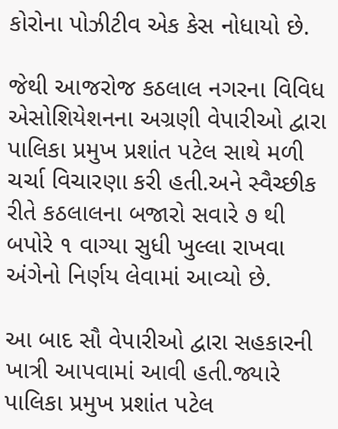કોરોના પોઝીટીવ એક કેસ નોધાયો છે.

જેથી આજરોજ કઠલાલ નગરના વિવિધ એસોશિયેશનના અગ્રણી વેપારીઓ દ્વારા પાલિકા પ્રમુખ પ્રશાંત પટેલ સાથે મળી ચર્ચા વિચારણા કરી હતી.અને સ્વૈચ્છીક રીતે કઠલાલના બજારો સવારે ૭ થી બપોરે ૧ વાગ્યા સુધી ખુલ્લા રાખવા અંગેનો નિર્ણય લેવામાં આવ્યો છે.

આ બાદ સૌ વેપારીઓ દ્વારા સહકારની ખાત્રી આપવામાં આવી હતી.જ્યારે પાલિકા પ્રમુખ પ્રશાંત પટેલ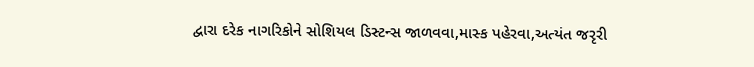દ્વારા દરેક નાગરિકોને સોશિયલ ડિસ્ટન્સ જાળવવા,માસ્ક પહેરવા,અત્યંત જરૃરી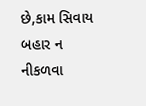છે,કામ સિવાય બહાર ન નીકળવા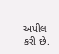અપીલ કરી છે.